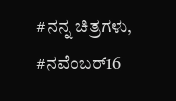#ನನ್ನ ಚಿತ್ರಗಳು, #ನವೆಂಬರ್16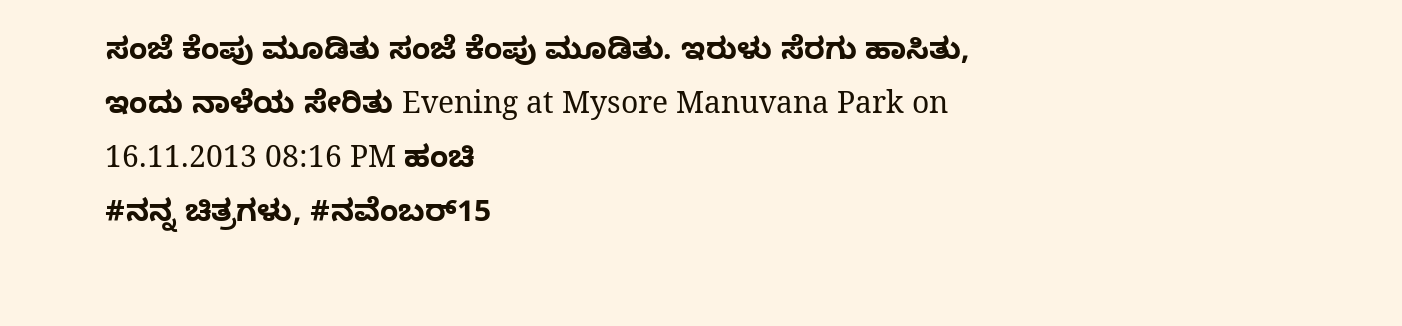ಸಂಜೆ ಕೆಂಪು ಮೂಡಿತು ಸಂಜೆ ಕೆಂಪು ಮೂಡಿತು. ಇರುಳು ಸೆರಗು ಹಾಸಿತು, ಇಂದು ನಾಳೆಯ ಸೇರಿತು Evening at Mysore Manuvana Park on 16.11.2013 08:16 PM ಹಂಚಿ
#ನನ್ನ ಚಿತ್ರಗಳು, #ನವೆಂಬರ್15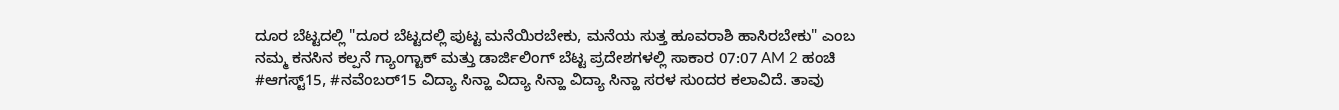ದೂರ ಬೆಟ್ಟದಲ್ಲಿ "ದೂರ ಬೆಟ್ಟದಲ್ಲಿ ಪುಟ್ಟ ಮನೆಯಿರಬೇಕು, ಮನೆಯ ಸುತ್ತ ಹೂವರಾಶಿ ಹಾಸಿರಬೇಕು" ಎಂಬ ನಮ್ಮ ಕನಸಿನ ಕಲ್ಪನೆ ಗ್ಯಾಂಗ್ಟಾಕ್ ಮತ್ತು ಡಾರ್ಜಿಲಿಂಗ್ ಬೆಟ್ಟ ಪ್ರದೇಶಗಳಲ್ಲಿ ಸಾಕಾರ 07:07 AM 2 ಹಂಚಿ
#ಆಗಸ್ಟ್15, #ನವೆಂಬರ್15 ವಿದ್ಯಾ ಸಿನ್ಹಾ ವಿದ್ಯಾ ಸಿನ್ಹಾ ವಿದ್ಯಾ ಸಿನ್ಹಾ ಸರಳ ಸುಂದರ ಕಲಾವಿದೆ. ತಾವು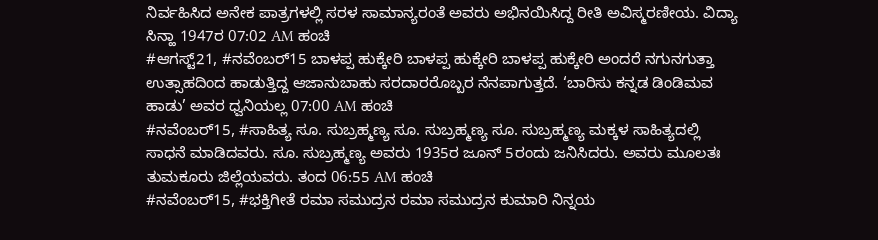ನಿರ್ವಹಿಸಿದ ಅನೇಕ ಪಾತ್ರಗಳಲ್ಲಿ ಸರಳ ಸಾಮಾನ್ಯರಂತೆ ಅವರು ಅಭಿನಯಿಸಿದ್ದ ರೀತಿ ಅವಿಸ್ಮರಣೀಯ. ವಿದ್ಯಾ ಸಿನ್ಹಾ 1947ರ 07:02 AM ಹಂಚಿ
#ಆಗಸ್ಟ್21, #ನವೆಂಬರ್15 ಬಾಳಪ್ಪ ಹುಕ್ಕೇರಿ ಬಾಳಪ್ಪ ಹುಕ್ಕೇರಿ ಬಾಳಪ್ಪ ಹುಕ್ಕೇರಿ ಅಂದರೆ ನಗುನಗುತ್ತಾ ಉತ್ಸಾಹದಿಂದ ಹಾಡುತ್ತಿದ್ದ ಆಜಾನುಬಾಹು ಸರದಾರರೊಬ್ಬರ ನೆನಪಾಗುತ್ತದೆ. ‘ಬಾರಿಸು ಕನ್ನಡ ಡಿಂಡಿಮವ ಹಾಡು’ ಅವರ ಧ್ವನಿಯಲ್ಲ 07:00 AM ಹಂಚಿ
#ನವೆಂಬರ್15, #ಸಾಹಿತ್ಯ ಸೂ. ಸುಬ್ರಹ್ಮಣ್ಯ ಸೂ. ಸುಬ್ರಹ್ಮಣ್ಯ ಸೂ. ಸುಬ್ರಹ್ಮಣ್ಯ ಮಕ್ಕಳ ಸಾಹಿತ್ಯದಲ್ಲಿ ಸಾಧನೆ ಮಾಡಿದವರು. ಸೂ. ಸುಬ್ರಹ್ಮಣ್ಯ ಅವರು 1935ರ ಜೂನ್ 5ರಂದು ಜನಿಸಿದರು. ಅವರು ಮೂಲತಃ ತುಮಕೂರು ಜಿಲ್ಲೆಯವರು. ತಂದ 06:55 AM ಹಂಚಿ
#ನವೆಂಬರ್15, #ಭಕ್ತಿಗೀತೆ ರಮಾ ಸಮುದ್ರನ ರಮಾ ಸಮುದ್ರನ ಕುಮಾರಿ ನಿನ್ನಯ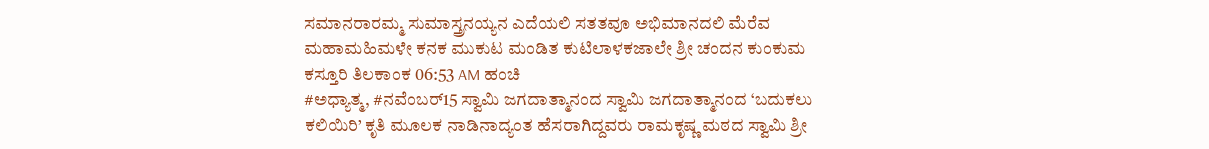ಸಮಾನರಾರಮ್ಮ ಸುಮಾಸ್ತ್ರನಯ್ಯನ ಎದೆಯಲಿ ಸತತವೂ ಅಭಿಮಾನದಲಿ ಮೆರೆವ ಮಹಾಮಹಿಮಳೇ ಕನಕ ಮುಕುಟ ಮಂಡಿತ ಕುಟಿಲಾಳಕಜಾಲೇ ಶ್ರೀ ಚಂದನ ಕುಂಕುಮ ಕಸ್ತೂರಿ ತಿಲಕಾಂಕ 06:53 AM ಹಂಚಿ
#ಅಧ್ಯಾತ್ಮ, #ನವೆಂಬರ್15 ಸ್ವಾಮಿ ಜಗದಾತ್ಮಾನಂದ ಸ್ವಾಮಿ ಜಗದಾತ್ಮಾನಂದ ‘ಬದುಕಲು ಕಲಿಯಿರಿ’ ಕೃತಿ ಮೂಲಕ ನಾಡಿನಾದ್ಯಂತ ಹೆಸರಾಗಿದ್ದವರು ರಾಮಕೃಷ್ಣ ಮಠದ ಸ್ವಾಮಿ ಶ್ರೀ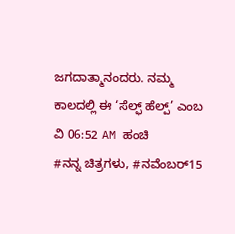ಜಗದಾತ್ಮಾನಂದರು. ನಮ್ಮ ಕಾಲದಲ್ಲಿ ಈ ‘ಸೆಲ್ಫ್ ಹೆಲ್ಪ್’ ಎಂಬ ವಿ 06:52 AM ಹಂಚಿ
#ನನ್ನ ಚಿತ್ರಗಳು, #ನವೆಂಬರ್15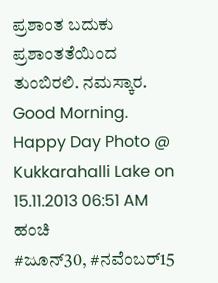ಪ್ರಶಾಂತ ಬದುಕು ಪ್ರಶಾಂತತೆಯಿಂದ ತುಂಬಿರಲಿ. ನಮಸ್ಕಾರ. Good Morning. Happy Day Photo @ Kukkarahalli Lake on 15.11.2013 06:51 AM ಹಂಚಿ
#ಜೂನ್30, #ನವೆಂಬರ್15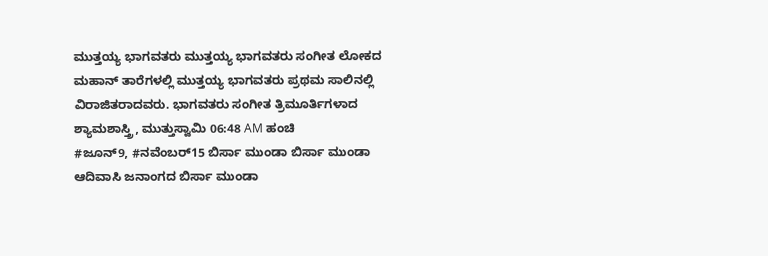ಮುತ್ತಯ್ಯ ಭಾಗವತರು ಮುತ್ತಯ್ಯ ಭಾಗವತರು ಸಂಗೀತ ಲೋಕದ ಮಹಾನ್ ತಾರೆಗಳಲ್ಲಿ ಮುತ್ತಯ್ಯ ಭಾಗವತರು ಪ್ರಥಮ ಸಾಲಿನಲ್ಲಿ ವಿರಾಜಿತರಾದವರು. ಭಾಗವತರು ಸಂಗೀತ ತ್ರಿಮೂರ್ತಿಗಳಾದ ಶ್ಯಾಮಶಾಸ್ತ್ರಿ, ಮುತ್ತುಸ್ವಾಮಿ 06:48 AM ಹಂಚಿ
#ಜೂನ್9, #ನವೆಂಬರ್15 ಬಿರ್ಸಾ ಮುಂಡಾ ಬಿರ್ಸಾ ಮುಂಡಾ ಆದಿವಾಸಿ ಜನಾಂಗದ ಬಿರ್ಸಾ ಮುಂಡಾ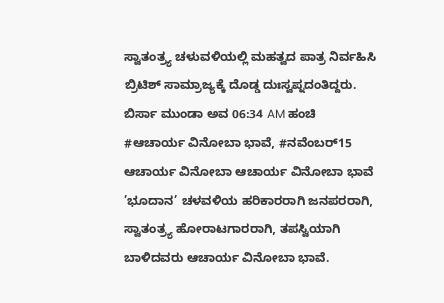ಸ್ವಾತಂತ್ರ್ಯ ಚಳುವಳಿಯಲ್ಲಿ ಮಹತ್ವದ ಪಾತ್ರ ನಿರ್ವಹಿಸಿ ಬ್ರಿಟಿಶ್ ಸಾಮ್ರಾಜ್ಯಕ್ಕೆ ದೊಡ್ಡ ದುಃಸ್ವಪ್ನದಂತಿದ್ದರು. ಬಿರ್ಸಾ ಮುಂಡಾ ಅವ 06:34 AM ಹಂಚಿ
#ಆಚಾರ್ಯ ವಿನೋಬಾ ಭಾವೆ, #ನವೆಂಬರ್15 ಆಚಾರ್ಯ ವಿನೋಬಾ ಆಚಾರ್ಯ ವಿನೋಬಾ ಭಾವೆ ’ಭೂದಾನ’ ಚಳವಳಿಯ ಹರಿಕಾರರಾಗಿ ಜನಪರರಾಗಿ, ಸ್ವಾತಂತ್ರ್ಯ ಹೋರಾಟಗಾರರಾಗಿ, ತಪಸ್ವಿಯಾಗಿ ಬಾಳಿದವರು ಆಚಾರ್ಯ ವಿನೋಬಾ ಭಾವೆ.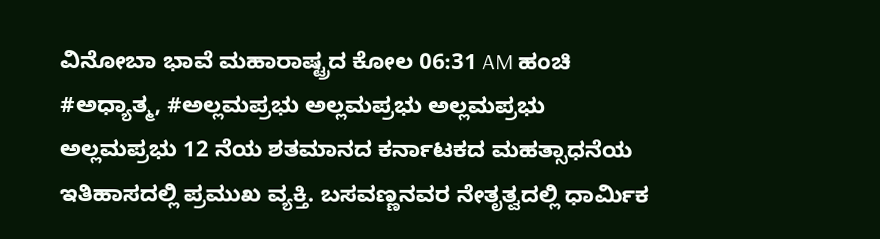ವಿನೋಬಾ ಭಾವೆ ಮಹಾರಾಷ್ಟ್ರದ ಕೋಲ 06:31 AM ಹಂಚಿ
#ಅಧ್ಯಾತ್ಮ, #ಅಲ್ಲಮಪ್ರಭು ಅಲ್ಲಮಪ್ರಭು ಅಲ್ಲಮಪ್ರಭು ಅಲ್ಲಮಪ್ರಭು 12 ನೆಯ ಶತಮಾನದ ಕರ್ನಾಟಕದ ಮಹತ್ಸಾಧನೆಯ ಇತಿಹಾಸದಲ್ಲಿ ಪ್ರಮುಖ ವ್ಯಕ್ತಿ. ಬಸವಣ್ಣನವರ ನೇತೃತ್ವದಲ್ಲಿ ಧಾರ್ಮಿಕ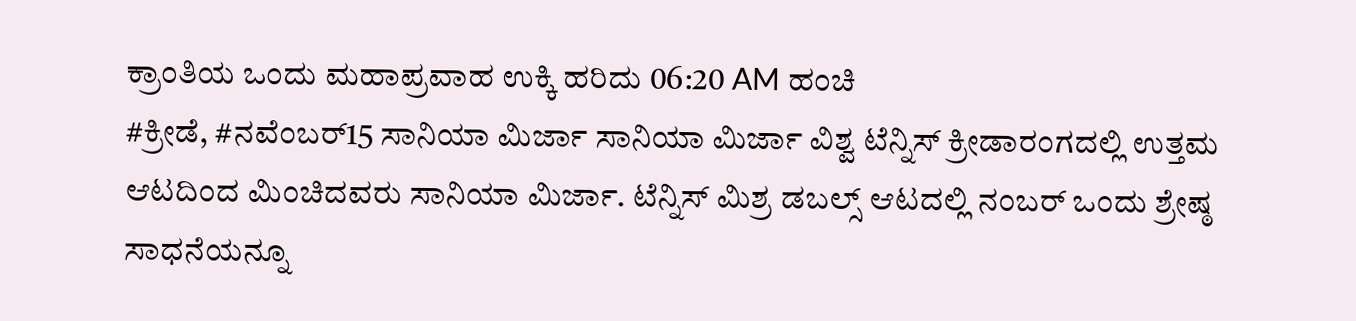ಕ್ರಾಂತಿಯ ಒಂದು ಮಹಾಪ್ರವಾಹ ಉಕ್ಕಿ ಹರಿದು 06:20 AM ಹಂಚಿ
#ಕ್ರೀಡೆ, #ನವೆಂಬರ್15 ಸಾನಿಯಾ ಮಿರ್ಜಾ ಸಾನಿಯಾ ಮಿರ್ಜಾ ವಿಶ್ವ ಟೆನ್ನಿಸ್ ಕ್ರೀಡಾರಂಗದಲ್ಲಿ ಉತ್ತಮ ಆಟದಿಂದ ಮಿಂಚಿದವರು ಸಾನಿಯಾ ಮಿರ್ಜಾ. ಟೆನ್ನಿಸ್ ಮಿಶ್ರ ಡಬಲ್ಸ್ ಆಟದಲ್ಲಿ ನಂಬರ್ ಒಂದು ಶ್ರೇಷ್ಠ ಸಾಧನೆಯನ್ನೂ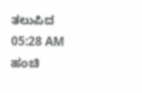ತಲುಪಿದ 05:28 AM ಹಂಚಿ